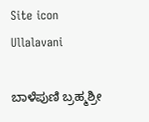Site icon Ullalavani

ಬಾಳೆಪುಣಿ ಬ್ರಹ್ಮಶ್ರೀ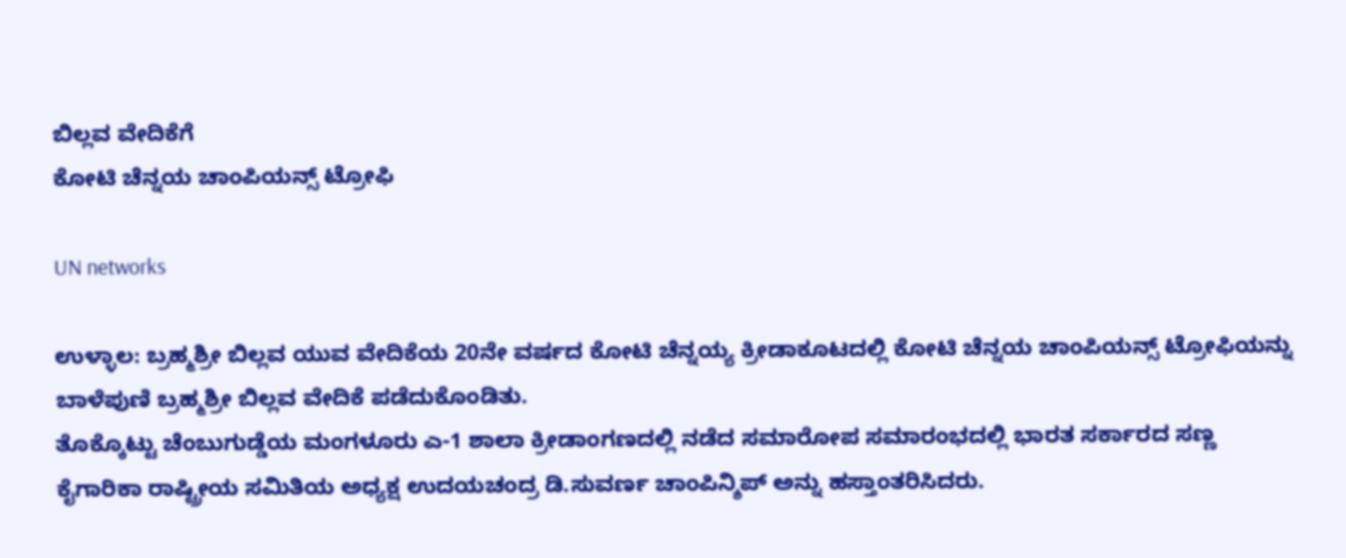ಬಿಲ್ಲವ ವೇದಿಕೆಗೆ
ಕೋಟಿ ಚೆನ್ನಯ ಚಾಂಪಿಯನ್ಸ್ ಟ್ರೋಫಿ

UN networks

ಉಳ್ಳಾಲ: ಬ್ರಹ್ಮಶ್ರೀ ಬಿಲ್ಲವ ಯುವ ವೇದಿಕೆಯ 20ನೇ ವರ್ಷದ ಕೋಟಿ ಚೆನ್ನಯ್ಯ ಕ್ರೀಡಾಕೂಟದಲ್ಲಿ ಕೋಟಿ ಚೆನ್ನಯ ಚಾಂಪಿಯನ್ಸ್ ಟ್ರೋಫಿಯನ್ನು ಬಾಳೆಪುಣಿ ಬ್ರಹ್ಮಶ್ರೀ ಬಿಲ್ಲವ ವೇದಿಕೆ ಪಡೆದುಕೊಂಡಿತು.
ತೊಕ್ಕೊಟ್ಟು ಚೆಂಬುಗುಡ್ಡೆಯ ಮಂಗಳೂರು ಎ-1 ಶಾಲಾ ಕ್ರೀಡಾಂಗಣದಲ್ಲಿ ನಡೆದ ಸಮಾರೋಪ ಸಮಾರಂಭದಲ್ಲಿ ಭಾರತ ಸರ್ಕಾರದ ಸಣ್ಣ ಕೈಗಾರಿಕಾ ರಾಷ್ಟ್ರೀಯ ಸಮಿತಿಯ ಅಧ್ಯಕ್ಷ ಉದಯಚಂದ್ರ ಡಿ.ಸುವರ್ಣ ಚಾಂಪಿನ್ಶಿಪ್ ಅನ್ನು ಹಸ್ತಾಂತರಿಸಿದರು.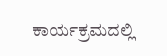ಕಾರ್ಯಕ್ರಮದಲ್ಲಿ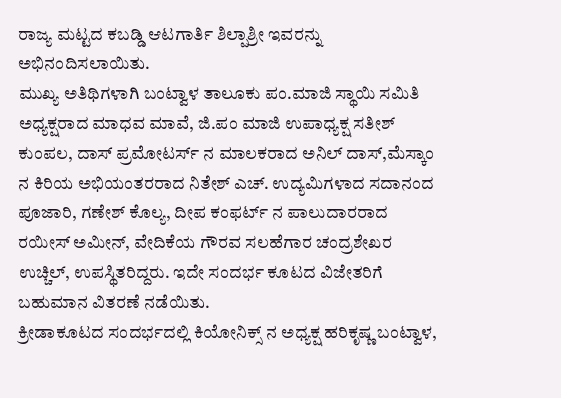ರಾಜ್ಯ ಮಟ್ಟದ ಕಬಡ್ಡಿ ಆಟಗಾರ್ತಿ ಶಿಲ್ಪಾಶ್ರೀ ಇವರನ್ನು ಅಭಿನಂದಿಸಲಾಯಿತು.
ಮುಖ್ಯ ಅತಿಥಿಗಳಾಗಿ ಬಂಟ್ವಾಳ ತಾಲೂಕು ಪಂ.ಮಾಜಿ ಸ್ಥಾಯಿ ಸಮಿತಿ ಅಧ್ಯಕ್ಷರಾದ ಮಾಧವ ಮಾವೆ, ಜಿ.ಪಂ ಮಾಜಿ ಉಪಾಧ್ಯಕ್ಷ ಸತೀಶ್ ಕುಂಪಲ, ದಾಸ್ ಪ್ರಮೋಟರ್ಸ್ ನ ಮಾಲಕರಾದ ಅನಿಲ್ ದಾಸ್,ಮೆಸ್ಕಾಂ ನ ಕಿರಿಯ ಅಭಿಯಂತರರಾದ ನಿತೇಶ್ ಎಚ್. ಉದ್ಯಮಿಗಳಾದ ಸದಾನಂದ ಪೂಜಾರಿ, ಗಣೇಶ್ ಕೊಲ್ಯ, ದೀಪ ಕಂಫರ್ಟ್ ನ ಪಾಲುದಾರರಾದ ರಯೀಸ್ ಅಮೀನ್, ವೇದಿಕೆಯ ಗೌರವ ಸಲಹೆಗಾರ ಚಂದ್ರಶೇಖರ ಉಚ್ಚಿಲ್, ಉಪಸ್ಥಿತರಿದ್ದರು. ಇದೇ ಸಂದರ್ಭ ಕೂಟದ ವಿಜೇತರಿಗೆ ಬಹುಮಾನ ವಿತರಣೆ ನಡೆಯಿತು.
ಕ್ರೀಡಾಕೂಟದ ಸಂದರ್ಭದಲ್ಲಿ ಕಿಯೋನಿಕ್ಸ್ ನ ಅಧ್ಯಕ್ಷ ಹರಿಕೃಷ್ಣ ಬಂಟ್ವಾಳ,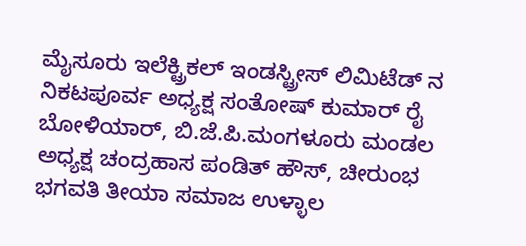ಮೈಸೂರು ಇಲೆಕ್ಟ್ರಿಕಲ್ ಇಂಡಸ್ಟ್ರೀಸ್ ಲಿಮಿಟೆಡ್ ನ ನಿಕಟಪೂರ್ವ ಅಧ್ಯಕ್ಷ ಸಂತೋಷ್ ಕುಮಾರ್ ರೈ ಬೋಳಿಯಾರ್, ಬಿ.ಜೆ.ಪಿ.ಮಂಗಳೂರು ಮಂಡಲ ಅಧ್ಯಕ್ಷ ಚಂದ್ರಹಾಸ ಪಂಡಿತ್ ಹೌಸ್, ಚೀರುಂಭ ಭಗವತಿ ತೀಯಾ ಸಮಾಜ ಉಳ್ಳಾಲ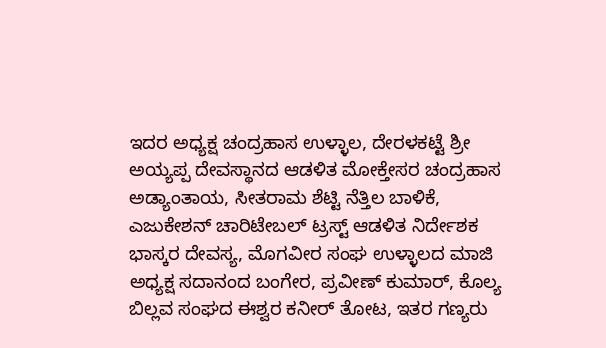ಇದರ ಅಧ್ಯಕ್ಷ ಚಂದ್ರಹಾಸ ಉಳ್ಳಾಲ, ದೇರಳಕಟ್ಟೆ ಶ್ರೀ ಅಯ್ಯಪ್ಪ ದೇವಸ್ಥಾನದ ಆಡಳಿತ ಮೋಕ್ತೇಸರ ಚಂದ್ರಹಾಸ ಅಡ್ಯಾಂತಾಯ, ಸೀತರಾಮ ಶೆಟ್ಟಿ ನೆತ್ತಿಲ ಬಾಳಿಕೆ, ಎಜುಕೇಶನ್ ಚಾರಿಟೇಬಲ್ ಟ್ರಸ್ಟ್ ಆಡಳಿತ ನಿರ್ದೇಶಕ ಭಾಸ್ಕರ ದೇವಸ್ಯ, ಮೊಗವೀರ ಸಂಘ ಉಳ್ಳಾಲದ ಮಾಜಿ ಅಧ್ಯಕ್ಷ ಸದಾನಂದ ಬಂಗೇರ, ಪ್ರವೀಣ್ ಕುಮಾರ್, ಕೊಲ್ಯ ಬಿಲ್ಲವ ಸಂಘದ ಈಶ್ವರ ಕನೀರ್ ತೋಟ, ಇತರ ಗಣ್ಯರು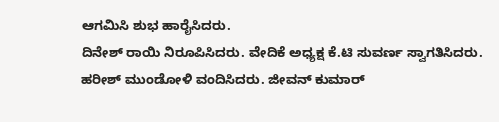ಆಗಮಿಸಿ ಶುಭ ಹಾರೈಸಿದರು.
ದಿನೇಶ್ ರಾಯಿ ನಿರೂಪಿಸಿದರು. ವೇದಿಕೆ ಅಧ್ಯಕ್ಷ ಕೆ.ಟಿ ಸುವರ್ಣ ಸ್ವಾಗತಿಸಿದರು. ಹರೀಶ್ ಮುಂಡೋಳಿ ವಂದಿಸಿದರು. ಜೀವನ್ ಕುಮಾರ್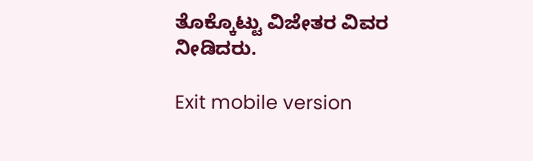ತೊಕ್ಕೊಟ್ಟು ವಿಜೇತರ ವಿವರ ನೀಡಿದರು.

Exit mobile version